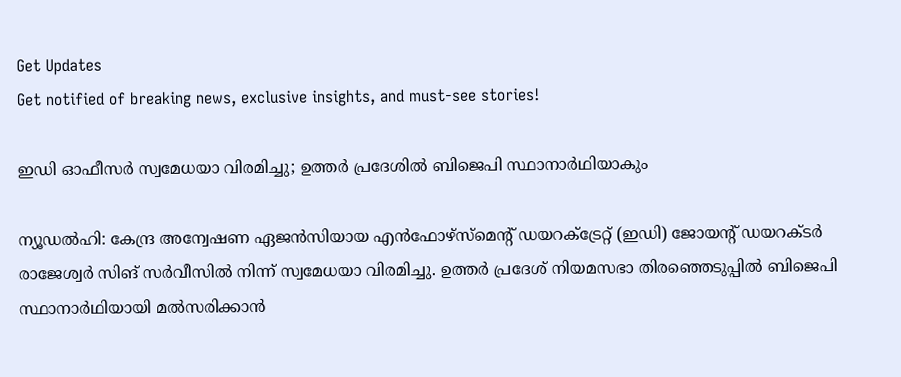Get Updates
Get notified of breaking news, exclusive insights, and must-see stories!

ഇഡി ഓഫീസര്‍ സ്വമേധയാ വിരമിച്ചു; ഉത്തര്‍ പ്രദേശില്‍ ബിജെപി സ്ഥാനാര്‍ഥിയാകും

ന്യൂഡല്‍ഹി: കേന്ദ്ര അന്വേഷണ ഏജന്‍സിയായ എന്‍ഫോഴ്‌സ്‌മെന്റ് ഡയറക്ട്രേറ്റ് (ഇഡി) ജോയന്റ് ഡയറക്ടര്‍ രാജേശ്വര്‍ സിങ് സര്‍വീസില്‍ നിന്ന് സ്വമേധയാ വിരമിച്ചു. ഉത്തര്‍ പ്രദേശ് നിയമസഭാ തിരഞ്ഞെടുപ്പില്‍ ബിജെപി സ്ഥാനാര്‍ഥിയായി മല്‍സരിക്കാന്‍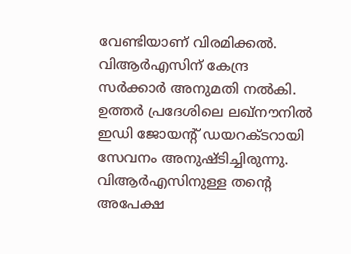വേണ്ടിയാണ് വിരമിക്കല്‍. വിആര്‍എസിന് കേന്ദ്ര സര്‍ക്കാര്‍ അനുമതി നല്‍കി. ഉത്തര്‍ പ്രദേശിലെ ലഖ്‌നൗനില്‍ ഇഡി ജോയന്റ് ഡയറക്ടറായി സേവനം അനുഷ്ടിച്ചിരുന്നു. വിആര്‍എസിനുള്ള തന്റെ അപേക്ഷ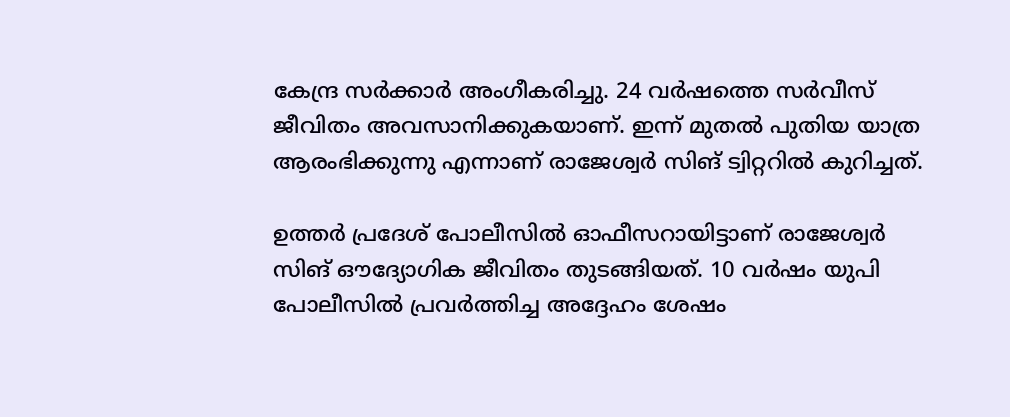കേന്ദ്ര സര്‍ക്കാര്‍ അംഗീകരിച്ചു. 24 വര്‍ഷത്തെ സര്‍വീസ് ജീവിതം അവസാനിക്കുകയാണ്. ഇന്ന് മുതല്‍ പുതിയ യാത്ര ആരംഭിക്കുന്നു എന്നാണ് രാജേശ്വര്‍ സിങ് ട്വിറ്ററില്‍ കുറിച്ചത്.

ഉത്തര്‍ പ്രദേശ് പോലീസില്‍ ഓഫീസറായിട്ടാണ് രാജേശ്വര്‍ സിങ് ഔദ്യോഗിക ജീവിതം തുടങ്ങിയത്. 10 വര്‍ഷം യുപി പോലീസില്‍ പ്രവര്‍ത്തിച്ച അദ്ദേഹം ശേഷം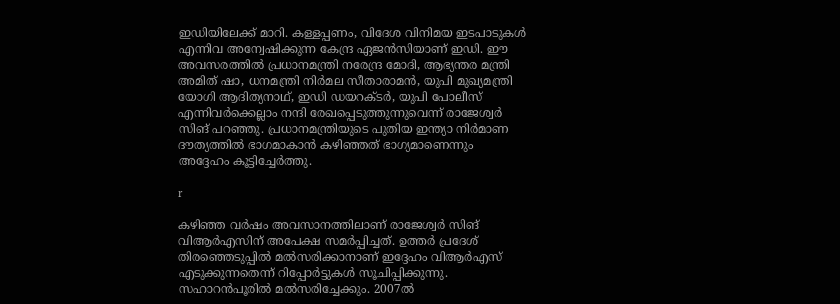ഇഡിയിലേക്ക് മാറി. കള്ളപ്പണം, വിദേശ വിനിമയ ഇടപാടുകള്‍ എന്നിവ അന്വേഷിക്കുന്ന കേന്ദ്ര ഏജന്‍സിയാണ് ഇഡി. ഈ അവസരത്തില്‍ പ്രധാനമന്ത്രി നരേന്ദ്ര മോദി, ആഭ്യന്തര മന്ത്രി അമിത് ഷാ, ധനമന്ത്രി നിര്‍മല സീതാരാമന്‍, യുപി മുഖ്യമന്ത്രി യോഗി ആദിത്യനാഥ്, ഇഡി ഡയറക്ടര്‍, യുപി പോലീസ് എന്നിവര്‍ക്കെല്ലാം നന്ദി രേഖപ്പെടുത്തുന്നുവെന്ന് രാജേശ്വര്‍ സിങ് പറഞ്ഞു. പ്രധാനമന്ത്രിയുടെ പുതിയ ഇന്ത്യാ നിര്‍മാണ ദൗത്യത്തില്‍ ഭാഗമാകാന്‍ കഴിഞ്ഞത് ഭാഗ്യമാണെന്നും അദ്ദേഹം കൂട്ടിച്ചേര്‍ത്തു.

r

കഴിഞ്ഞ വര്‍ഷം അവസാനത്തിലാണ് രാജേശ്വര്‍ സിങ് വിആര്‍എസിന് അപേക്ഷ സമര്‍പ്പിച്ചത്. ഉത്തര്‍ പ്രദേശ് തിരഞ്ഞെടുപ്പില്‍ മല്‍സരിക്കാനാണ് ഇദ്ദേഹം വിആര്‍എസ് എടുക്കുന്നതെന്ന് റിപ്പോര്‍ട്ടുകള്‍ സൂചിപ്പിക്കുന്നു. സഹാറന്‍പൂരില്‍ മല്‍സരിച്ചേക്കും. 2007ല്‍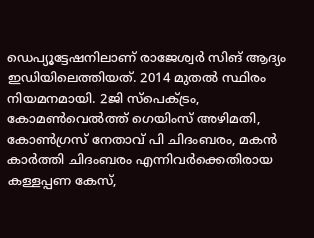ഡെപ്യൂട്ടേഷനിലാണ് രാജേശ്വര്‍ സിങ് ആദ്യം ഇഡിയിലെത്തിയത്. 2014 മുതല്‍ സ്ഥിരം നിയമനമായി. 2ജി സ്‌പെക്ട്രം, കോമണ്‍വെല്‍ത്ത് ഗെയിംസ് അഴിമതി, കോണ്‍ഗ്രസ് നേതാവ് പി ചിദംബരം, മകന്‍ കാര്‍ത്തി ചിദംബരം എന്നിവര്‍ക്കെതിരായ കള്ളപ്പണ കേസ്,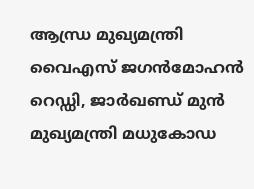ആന്ധ്ര മുഖ്യമന്ത്രി വൈഎസ് ജഗന്‍മോഹന്‍ റെഡ്ഡി, ജാര്‍ഖണ്ഡ് മുന്‍ മുഖ്യമന്ത്രി മധുകോഡ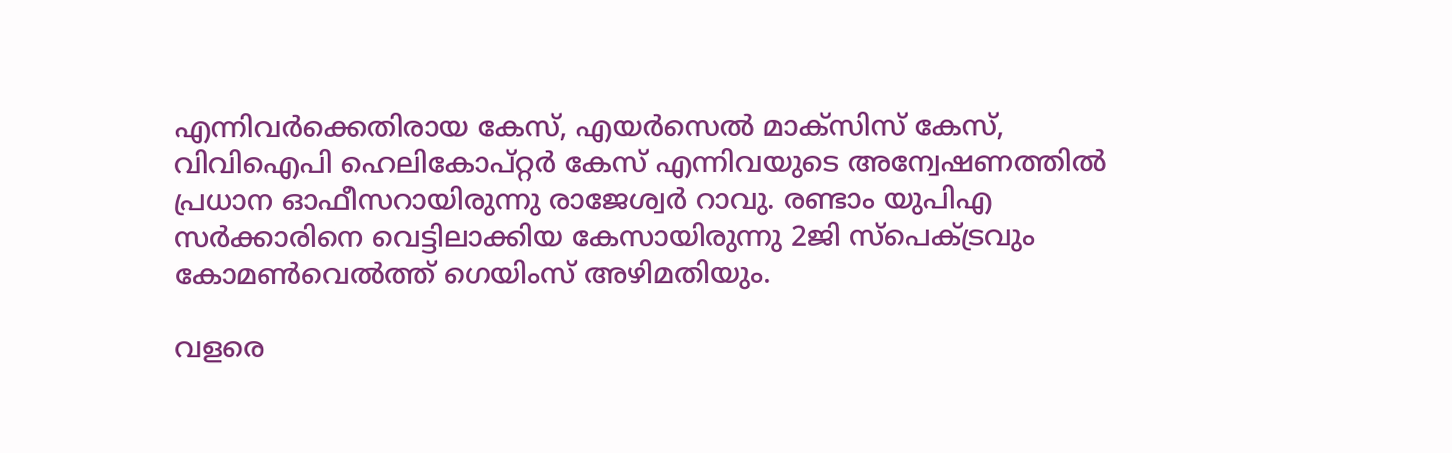എന്നിവര്‍ക്കെതിരായ കേസ്, എയര്‍സെല്‍ മാക്‌സിസ് കേസ്, വിവിഐപി ഹെലികോപ്റ്റര്‍ കേസ് എന്നിവയുടെ അന്വേഷണത്തില്‍ പ്രധാന ഓഫീസറായിരുന്നു രാജേശ്വര്‍ റാവു. രണ്ടാം യുപിഎ സര്‍ക്കാരിനെ വെട്ടിലാക്കിയ കേസായിരുന്നു 2ജി സ്‌പെക്ട്രവും കോമണ്‍വെല്‍ത്ത് ഗെയിംസ് അഴിമതിയും.

വളരെ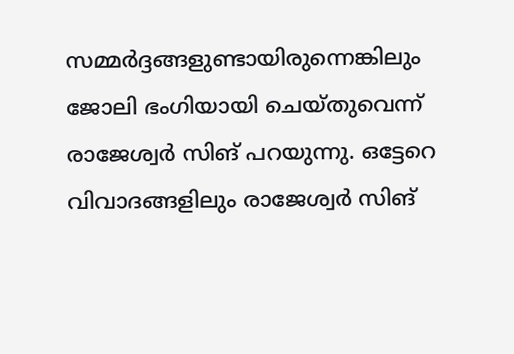സമ്മര്‍ദ്ദങ്ങളുണ്ടായിരുന്നെങ്കിലും ജോലി ഭംഗിയായി ചെയ്തുവെന്ന് രാജേശ്വര്‍ സിങ് പറയുന്നു. ഒട്ടേറെ വിവാദങ്ങളിലും രാജേശ്വര്‍ സിങ്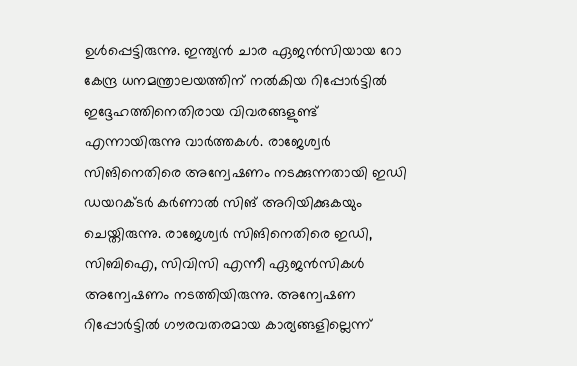ഉള്‍പ്പെട്ടിരുന്നു. ഇന്ത്യന്‍ ചാര ഏജന്‍സിയായ റോ കേന്ദ്ര ധനമന്ത്രാലയത്തിന് നല്‍കിയ റിപ്പോര്‍ട്ടില്‍ ഇദ്ദേഹത്തിനെതിരായ വിവരങ്ങളുണ്ട് എന്നായിരുന്നു വാര്‍ത്തകള്‍. രാജേശ്വര്‍ സിങിനെതിരെ അന്വേഷണം നടക്കുന്നതായി ഇഡി ഡയറക്ടര്‍ കര്‍ണാല്‍ സിങ് അറിയിക്കുകയും ചെയ്തിരുന്നു. രാജേശ്വര്‍ സിങിനെതിരെ ഇഡി, സിബിഐ, സിവിസി എന്നീ ഏജന്‍സികള്‍ അന്വേഷണം നടത്തിയിരുന്നു. അന്വേഷണ റിപ്പോര്‍ട്ടില്‍ ഗൗരവതരമായ കാര്യങ്ങളില്ലെന്ന്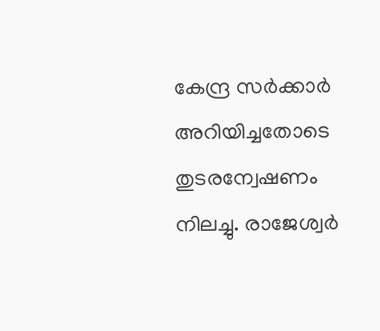കേന്ദ്ര സര്‍ക്കാര്‍ അറിയിച്ചതോടെ തുടരന്വേഷണം നിലച്ചു. രാജേശ്വര്‍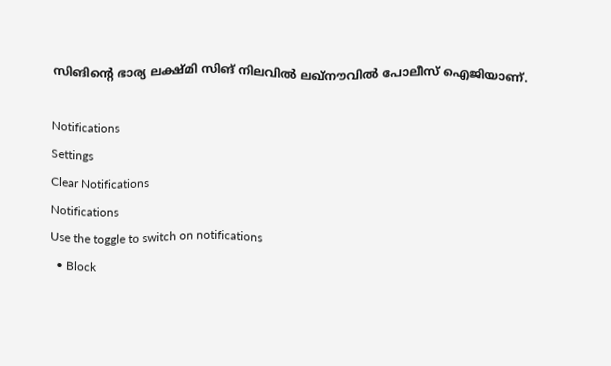സിങിന്റെ ഭാര്യ ലക്ഷ്മി സിങ് നിലവില്‍ ലഖ്‌നൗവില്‍ പോലീസ് ഐജിയാണ്.

Notifications
Settings
Clear Notifications
Notifications
Use the toggle to switch on notifications
  • Block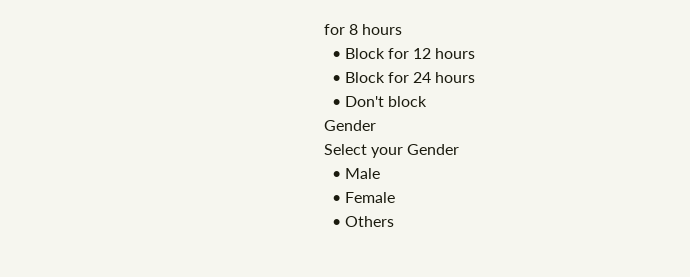for 8 hours
  • Block for 12 hours
  • Block for 24 hours
  • Don't block
Gender
Select your Gender
  • Male
  • Female
  • Others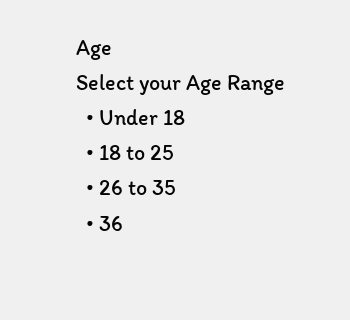Age
Select your Age Range
  • Under 18
  • 18 to 25
  • 26 to 35
  • 36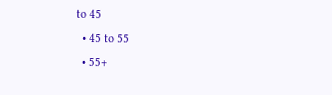to 45
  • 45 to 55
  • 55+